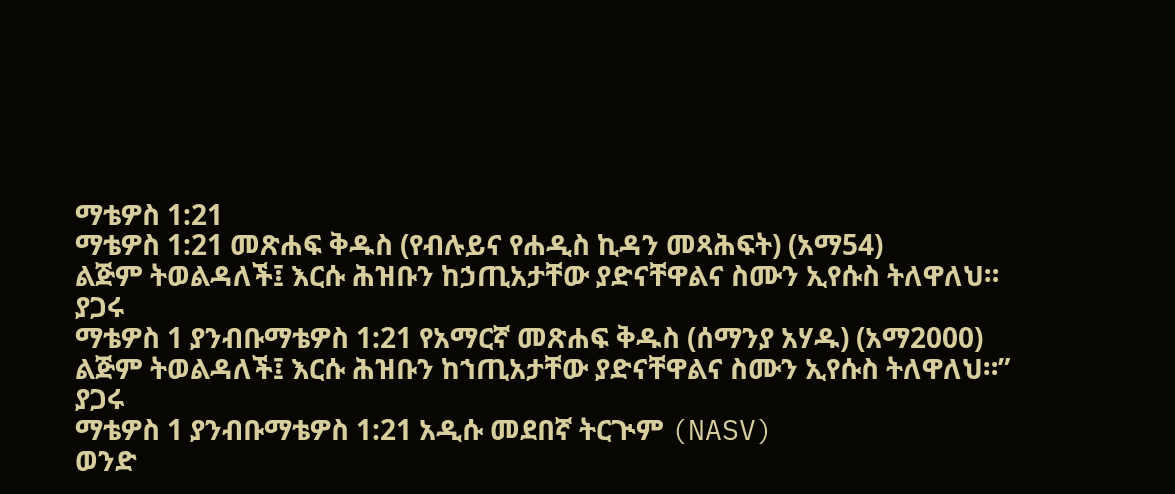ማቴዎስ 1:21
ማቴዎስ 1:21 መጽሐፍ ቅዱስ (የብሉይና የሐዲስ ኪዳን መጻሕፍት) (አማ54)
ልጅም ትወልዳለች፤ እርሱ ሕዝቡን ከኃጢአታቸው ያድናቸዋልና ስሙን ኢየሱስ ትለዋለህ።
ያጋሩ
ማቴዎስ 1 ያንብቡማቴዎስ 1:21 የአማርኛ መጽሐፍ ቅዱስ (ሰማንያ አሃዱ) (አማ2000)
ልጅም ትወልዳለች፤ እርሱ ሕዝቡን ከኀጢአታቸው ያድናቸዋልና ስሙን ኢየሱስ ትለዋለህ።”
ያጋሩ
ማቴዎስ 1 ያንብቡማቴዎስ 1:21 አዲሱ መደበኛ ትርጒም (NASV)
ወንድ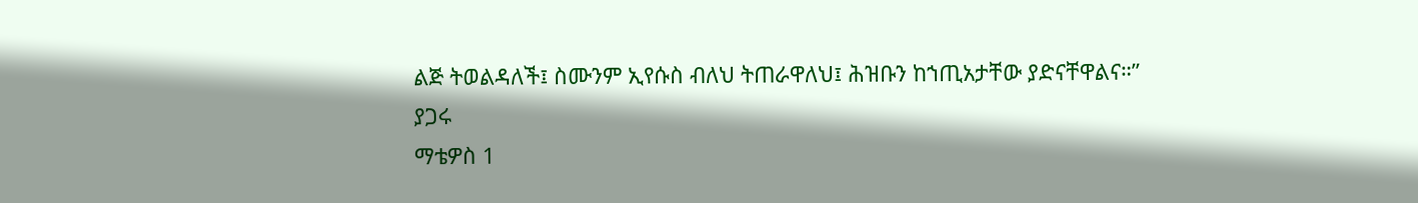ልጅ ትወልዳለች፤ ስሙንም ኢየሱስ ብለህ ትጠራዋለህ፤ ሕዝቡን ከኀጢአታቸው ያድናቸዋልና።”
ያጋሩ
ማቴዎስ 1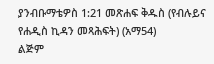ያንብቡማቴዎስ 1:21 መጽሐፍ ቅዱስ (የብሉይና የሐዲስ ኪዳን መጻሕፍት) (አማ54)
ልጅም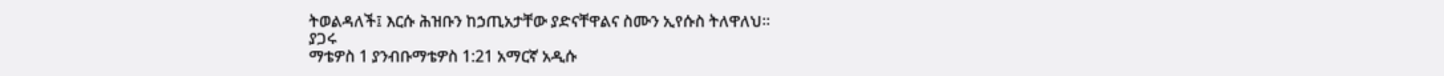ትወልዳለች፤ እርሱ ሕዝቡን ከኃጢአታቸው ያድናቸዋልና ስሙን ኢየሱስ ትለዋለህ።
ያጋሩ
ማቴዎስ 1 ያንብቡማቴዎስ 1:21 አማርኛ አዲሱ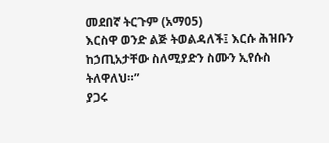መደበኛ ትርጉም (አማ05)
እርስዋ ወንድ ልጅ ትወልዳለች፤ እርሱ ሕዝቡን ከኃጢአታቸው ስለሚያድን ስሙን ኢየሱስ ትለዋለህ።”
ያጋሩ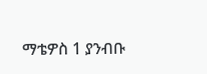ማቴዎስ 1 ያንብቡ